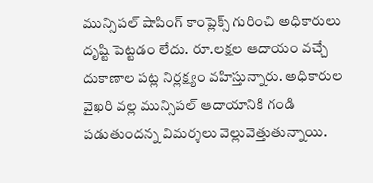మున్సిపల్ షాపింగ్ కాంప్లెక్స్ గురించి అధికారులు దృష్టి పెట్టడం లేదు. రూ.లక్షల ఆదాయం వచ్చే దుకాణాల పట్ల నిర్లక్ష్యం వహిస్తున్నారు. అధికారుల వైఖరి వల్ల మున్సిపల్ ఆదాయానికి గండి పడుతుందన్న విమర్శలు వెల్లువెత్తుతున్నాయి.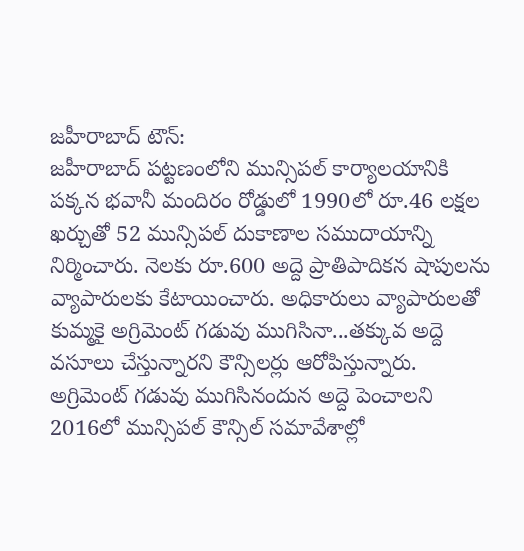జహీరాబాద్ టౌన్:
జహీరాబాద్ పట్టణంలోని మున్సిపల్ కార్యాలయానికి పక్కన భవానీ మందిరం రోడ్డులో 1990లో రూ.46 లక్షల ఖర్చుతో 52 మున్సిపల్ దుకాణాల సముదాయాన్ని నిర్మించారు. నెలకు రూ.600 అద్దె ప్రాతిపాదికన షాపులను వ్యాపారులకు కేటాయించారు. అధికారులు వ్యాపారులతో కుమ్మకై అగ్రిమెంట్ గడువు ముగిసినా...తక్కువ అద్దె వసూలు చేస్తున్నారని కౌన్సిలర్లు ఆరోపిస్తున్నారు. అగ్రిమెంట్ గడువు ముగిసినందున అద్దె పెంచాలని 2016లో మున్సిపల్ కౌన్సిల్ సమావేశాల్లో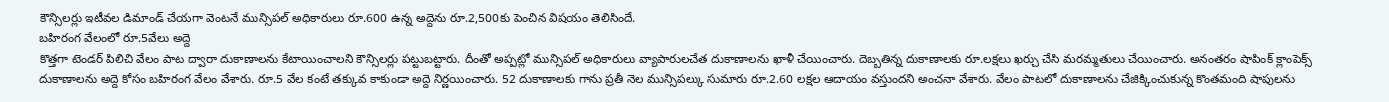కౌన్సిలర్లు ఇటీవల డిమాండ్ చేయగా వెంటనే మున్సిపల్ అధికారులు రూ.600 ఉన్న అద్దెను రూ.2,500కు పెంచిన విషయం తెలిసిందే.
బహిరంగ వేలంలో రూ.5వేలు అద్దె
కొత్తగా టెండర్ పిలిచి వేలం పాట ద్వారా దుకాణాలను కేటాయించాలని కౌన్సిలర్లు పట్టుబట్టారు. దీంతో అప్పట్లో మున్సిపల్ అధికారులు వ్యాపారులచేత దుకాణాలను ఖాళీ చేయించారు. దెబ్బతిన్న దుకాణాలకు రూ.లక్షలు ఖర్చు చేసి మరమ్మతులు చేయించారు. అనంతరం షాపింక్ క్లాంపెక్స్ దుకాణాలను అద్దె కోసం బహిరంగ వేలం వేశారు. రూ.5 వేల కంటే తక్కువ కాకుండా అద్దె నిర్ణయించారు. 52 దుకాణాలకు గాను ప్రతీ నెల మున్సిపల్కు సుమారు రూ.2.60 లక్షల ఆదాయం వస్తుందని అంచనా వేశారు. వేలం పాటలో దుకాణాలను చేజిక్కించుకున్న కొంతమంది షాపులను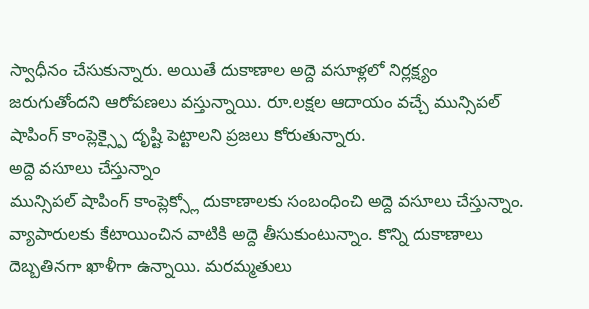స్వాధీనం చేసుకున్నారు. అయితే దుకాణాల అద్దె వసూళ్లలో నిర్లక్ష్యం జరుగుతోందని ఆరోపణలు వస్తున్నాయి. రూ.లక్షల ఆదాయం వచ్చే మున్సిపల్ షాపింగ్ కాంప్లెక్స్పై దృష్టి పెట్టాలని ప్రజలు కోరుతున్నారు.
అద్దె వసూలు చేస్తున్నాం
మున్సిపల్ షాపింగ్ కాంప్లెక్స్లో దుకాణాలకు సంబంధించి అద్దె వసూలు చేస్తున్నాం. వ్యాపారులకు కేటాయించిన వాటికి అద్దె తీసుకుంటున్నాం. కొన్ని దుకాణాలు దెబ్బతినగా ఖాళీగా ఉన్నాయి. మరమ్మతులు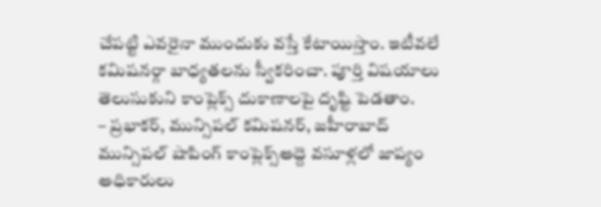చేపట్టి ఎవరైనా ముందుకు వస్తే కేటాయిస్తాం. ఇటీవలే కమిషనర్గా బాధ్యతలను స్వీకరించా. పూర్తి విషయాలు తెలుసుకుని కాంప్లెక్స్ దుకాణాలపై దృష్టి పెడతాం.
– ప్రభాకర్, మున్సిపల్ కమిషనర్, జహీరాబాద్
మున్సిపల్ షాపింగ్ కాంప్లెక్స్అద్దె వసూళ్లలో జాప్యం
అధికారులు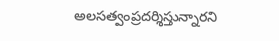అలసత్వంప్రదర్శిస్తున్నారని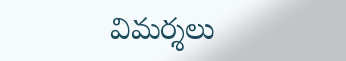విమర్శలు